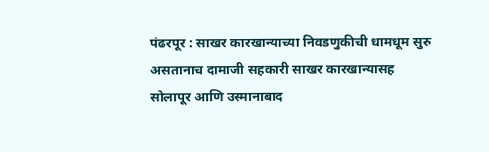पंढरपूर : साखर कारखान्याच्या निवडणुकीची धामधूम सुरु असतानाच दामाजी सहकारी साखर कारखान्यासह सोलापूर आणि उस्मानाबाद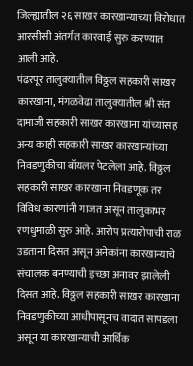जिल्ह्यातील २६ साखर कारखान्याच्या विरोधात आरसीसी अंतर्गत कारवाई सुरु करण्यात आली आहे.
पंढरपूर तालुक्यातील विठ्ठल सहकारी साखर कारखाना, मंगळवेढा तालुक्यातील श्री संत दामाजी सहकारी साखर कारखाना यांच्यासह अन्य काही सहकारी साखर कारखान्यांच्या निवडणुकीचा बॉयलर पेटलेला आहे. विठ्ठल सहकारी साखर कारखाना निवडणूक तर विविध कारणांनी गाजत असून तालुकाभर रणधुमाळी सुरु आहे. आरोप प्रत्यारोपाची राळ उडताना दिसत असून अनेकांना कारखान्याचे संचालक बनण्याची इच्छा अनावर झालेली दिसत आहे. विठ्ठल सहकारी साखर कारखाना निवडणुकीच्या आधीपासूनच वादात सापडला असून या कारखान्याची आर्थिक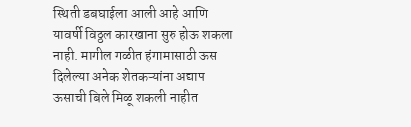स्थिती डबघाईला आली आहे आणि यावर्षी विठ्ठल कारखाना सुरु होऊ शकला नाही. मागील गळीत हंगामासाठी ऊस दिलेल्या अनेक शेतकऱ्यांना अद्याप ऊसाची बिले मिळू शकली नाहीत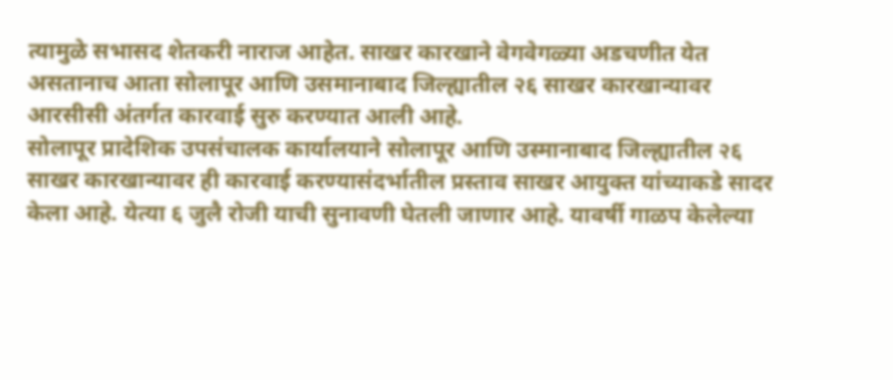त्यामुळे सभासद शेतकरी नाराज आहेत. साखर कारखाने वेगवेगळ्या अडचणीत येत असतानाच आता सोलापूर आणि उसमानाबाद जिल्ह्यातील २६ साखर कारखान्यावर आरसीसी अंतर्गत कारवाई सुरु करण्यात आली आहे.
सोलापूर प्रादेशिक उपसंचालक कार्यालयाने सोलापूर आणि उस्मानाबाद जिल्ह्यातील २६ साखर कारखान्यावर ही कारवाई करण्यासंदर्भातील प्रस्ताव साखर आयुक्त यांच्याकडे सादर केला आहे. येत्या ६ जुलै रोजी याची सुनावणी घेतली जाणार आहे. यावर्षी गाळप केलेल्या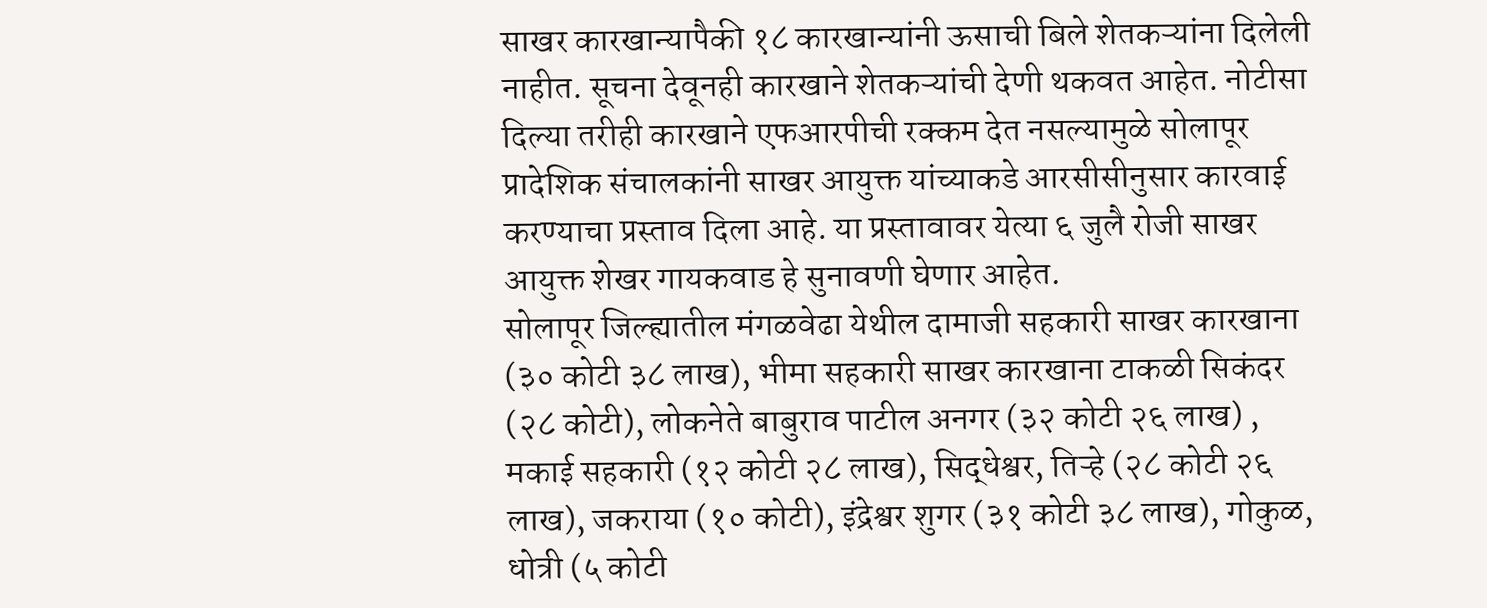साखर कारखान्यापैकी १८ कारखान्यांनी ऊसाची बिले शेतकऱ्यांना दिलेली नाहीत. सूचना देवूनही कारखाने शेतकऱ्यांची देणी थकवत आहेत. नोटीसा दिल्या तरीही कारखाने एफआरपीची रक्कम देत नसल्यामुळे सोलापूर प्रादेशिक संचालकांनी साखर आयुक्त यांच्याकडे आरसीसीनुसार कारवाई करण्याचा प्रस्ताव दिला आहे. या प्रस्तावावर येत्या ६ जुलै रोजी साखर आयुक्त शेखर गायकवाड हे सुनावणी घेणार आहेत.
सोलापूर जिल्ह्यातील मंगळवेढा येथील दामाजी सहकारी साखर कारखाना (३० कोटी ३८ लाख), भीमा सहकारी साखर कारखाना टाकळी सिकंदर (२८ कोटी), लोकनेते बाबुराव पाटील अनगर (३२ कोटी २६ लाख) , मकाई सहकारी (१२ कोटी २८ लाख), सिद्धेश्वर, तिऱ्हे (२८ कोटी २६ लाख), जकराया (१० कोटी), इंद्रेश्वर शुगर (३१ कोटी ३८ लाख), गोकुळ, धोत्री (५ कोटी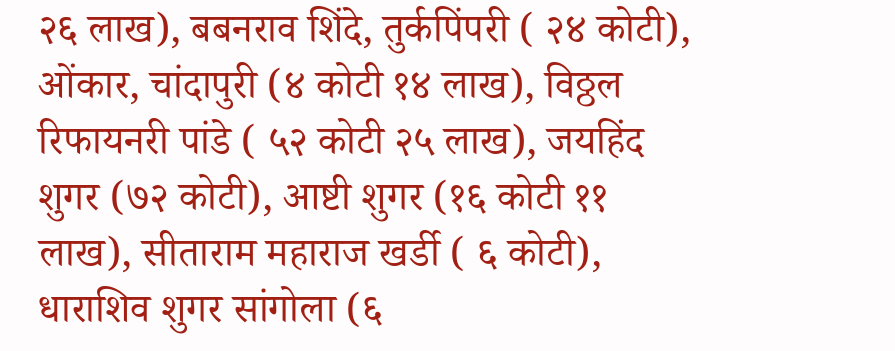२६ लाख), बबनराव शिंदे, तुर्कपिंपरी ( २४ कोटी), ओंकार, चांदापुरी (४ कोटी १४ लाख), विठ्ठल रिफायनरी पांडे ( ५२ कोटी २५ लाख), जयहिंद शुगर (७२ कोटी), आष्टी शुगर (१६ कोटी ११ लाख), सीताराम महाराज खर्डी ( ६ कोटी), धाराशिव शुगर सांगोला (६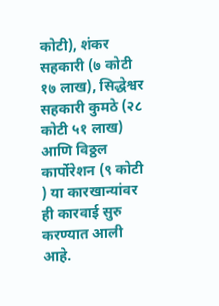कोटी), शंकर सहकारी (७ कोटी १७ लाख), सिद्धेश्वर सहकारी कुमठे (२८ कोटी ५१ लाख) आणि विठ्ठल कार्पोरेशन (९ कोटी ) या कारखान्यांवर ही कारवाई सुरु करण्यात आली आहे.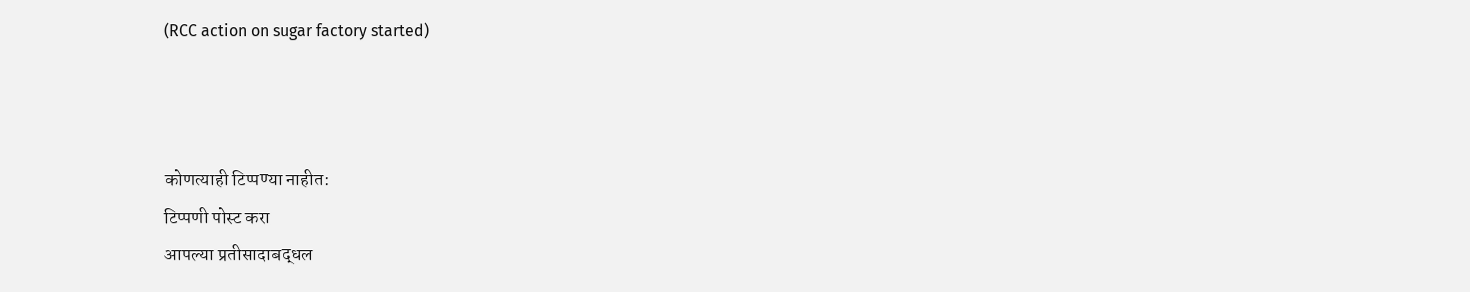(RCC action on sugar factory started)



कोणत्याही टिप्पण्या नाहीत:
टिप्पणी पोस्ट करा
आपल्या प्रतीसादाबद्धल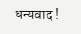धन्यवाद !